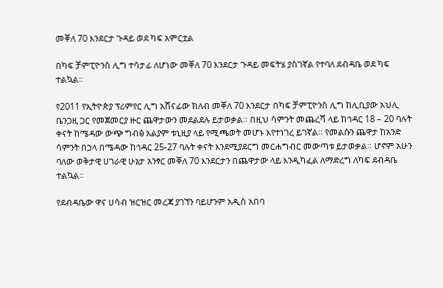መቐለ 70 እንደርታ ጉዳይ ወደ ካፍ አምርቷል

በካፍ ቻምፒዮንስ ሊግ ተሳታፊ ለሆነው መቐለ 70 እንደርታ ጉዳይ መፍትሄ ያስገኛል የተባለ ደብዳቤ ወደ ካፍ ተልኳል።

የ2011 የኢትዮጵያ ፕሪምየር ሊግ አሸናፊው ክለብ መቐለ 70 እንደርታ በካፍ ቻምፒዮንስ ሊግ ከሊቢያው አህሊ ቤንጋዚ ጋር የመጀመርያ ዙር ጨዋታውን መደልደሉ ይታወቃል። በዚህ ሳምንት መጨረሻ ላይ ከኅዳር 18 – 20 ባሉት ቀናት ከሜዳው ውጭ ግብፅ አልያም ቱኒዚያ ላይ የሚጫወት መሆኑ እየተነገረ ይገኛል። የመልሱን ጨዋታ ከአንድ ሳምንት በኃላ በሜዳው ከኅዳር 25-27 ባሉት ቀናት እንደሚያደርግ መርሐግብር መውጣቱ ይታወቃል። ሆኖም አሁን ባለው ወቅታዊ ሀገራዊ ሁኔታ አንፃር መቐለ 70 እንደርታን በጨዋታው ላይ እንዲካፈል ለማድረግ ለካፍ ደብዳቤ ተልኳል።

የደብዳቤው ዋና ሀሳብ ዝርዝር መረጃ ያገኘን ባይሆንም አዲስ አበባ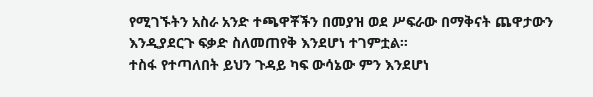የሚገኙትን አስራ አንድ ተጫዋቾችን በመያዝ ወደ ሥፍራው በማቅናት ጨዋታውን እንዲያደርጉ ፍቃድ ስለመጠየቅ እንደሆነ ተገምቷል።
ተስፋ የተጣለበት ይህን ጉዳይ ካፍ ውሳኔው ምን እንደሆነ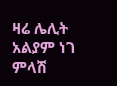ዛሬ ሌሊት አልያም ነገ ምላሽ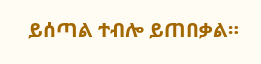ይሰጣል ተብሎ ይጠበቃል።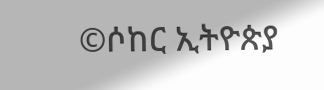©ሶከር ኢትዮጵያ